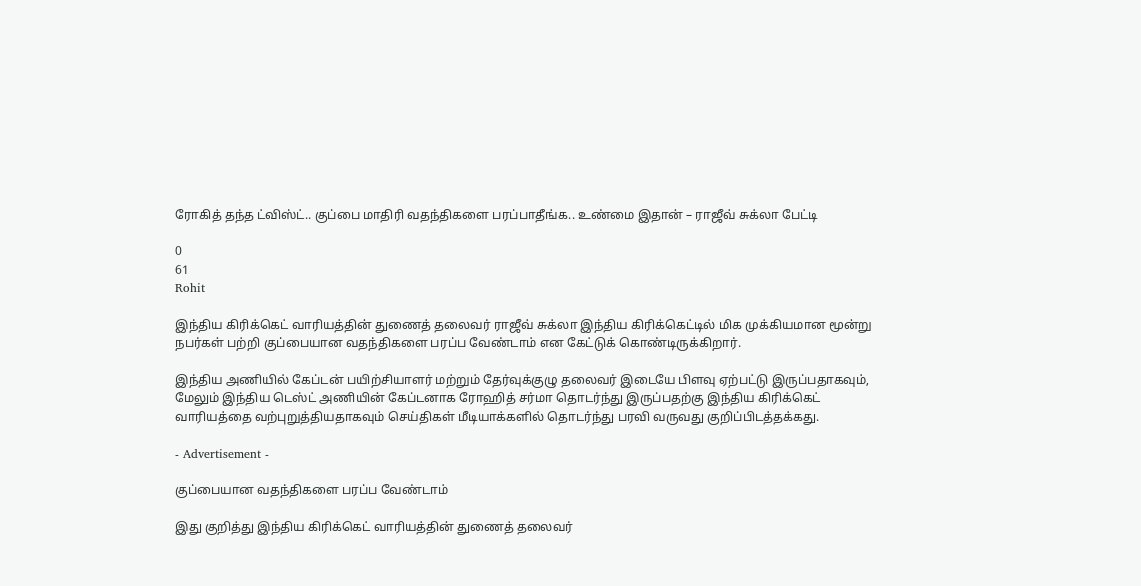ரோகித் தந்த ட்விஸ்ட்.. குப்பை மாதிரி வதந்திகளை பரப்பாதீங்க.. உண்மை இதான் – ராஜீவ் சுக்லா பேட்டி

0
61
Rohit

இந்திய கிரிக்கெட் வாரியத்தின் துணைத் தலைவர் ராஜீவ் சுக்லா இந்திய கிரிக்கெட்டில் மிக முக்கியமான மூன்று நபர்கள் பற்றி குப்பையான வதந்திகளை பரப்ப வேண்டாம் என கேட்டுக் கொண்டிருக்கிறார்.

இந்திய அணியில் கேப்டன் பயிற்சியாளர் மற்றும் தேர்வுக்குழு தலைவர் இடையே பிளவு ஏற்பட்டு இருப்பதாகவும், மேலும் இந்திய டெஸ்ட் அணியின் கேப்டனாக ரோஹித் சர்மா தொடர்ந்து இருப்பதற்கு இந்திய கிரிக்கெட் வாரியத்தை வற்புறுத்தியதாகவும் செய்திகள் மீடியாக்களில் தொடர்ந்து பரவி வருவது குறிப்பிடத்தக்கது.

- Advertisement -

குப்பையான வதந்திகளை பரப்ப வேண்டாம்

இது குறித்து இந்திய கிரிக்கெட் வாரியத்தின் துணைத் தலைவர்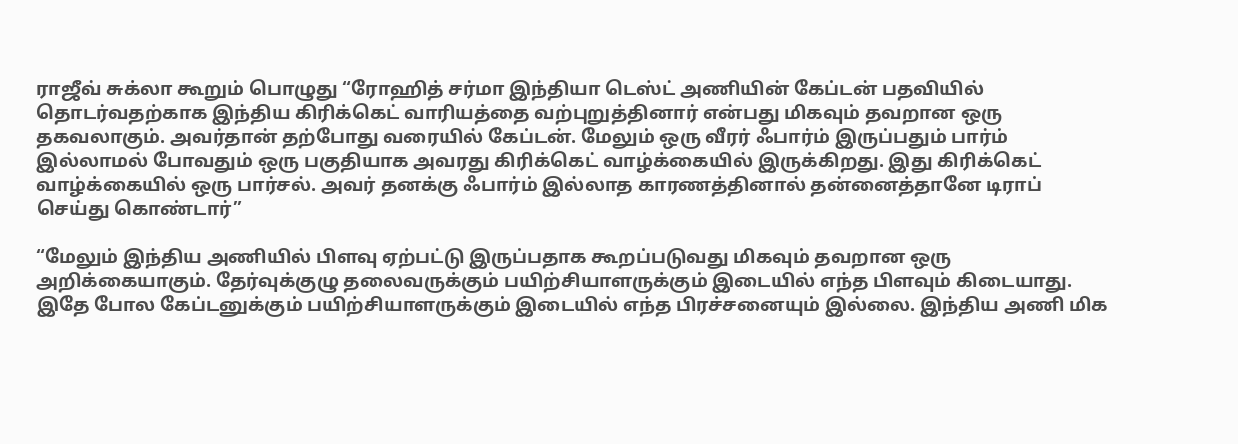ராஜீவ் சுக்லா கூறும் பொழுது “ரோஹித் சர்மா இந்தியா டெஸ்ட் அணியின் கேப்டன் பதவியில் தொடர்வதற்காக இந்திய கிரிக்கெட் வாரியத்தை வற்புறுத்தினார் என்பது மிகவும் தவறான ஒரு தகவலாகும். அவர்தான் தற்போது வரையில் கேப்டன். மேலும் ஒரு வீரர் ஃபார்ம் இருப்பதும் பார்ம் இல்லாமல் போவதும் ஒரு பகுதியாக அவரது கிரிக்கெட் வாழ்க்கையில் இருக்கிறது. இது கிரிக்கெட் வாழ்க்கையில் ஒரு பார்சல். அவர் தனக்கு ஃபார்ம் இல்லாத காரணத்தினால் தன்னைத்தானே டிராப் செய்து கொண்டார்”

“மேலும் இந்திய அணியில் பிளவு ஏற்பட்டு இருப்பதாக கூறப்படுவது மிகவும் தவறான ஒரு அறிக்கையாகும். தேர்வுக்குழு தலைவருக்கும் பயிற்சியாளருக்கும் இடையில் எந்த பிளவும் கிடையாது. இதே போல கேப்டனுக்கும் பயிற்சியாளருக்கும் இடையில் எந்த பிரச்சனையும் இல்லை. இந்திய அணி மிக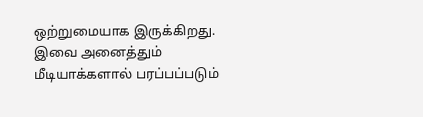ஒற்றுமையாக இருக்கிறது. இவை அனைத்தும் மீடியாக்களால் பரப்பப்படும்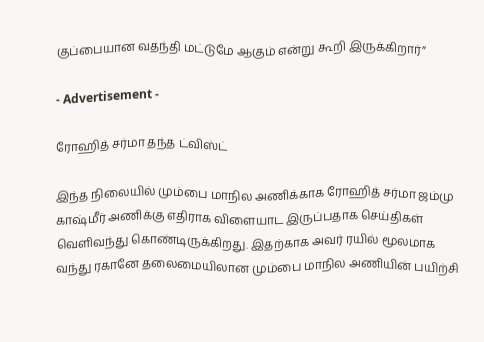குப்பையான வதந்தி மட்டுமே ஆகும் என்று கூறி இருக்கிறார்”

- Advertisement -

ரோஹித் சர்மா தந்த ட்விஸ்ட்

இந்த நிலையில் மும்பை மாநில அணிக்காக ரோஹித் சர்மா ஜம்மு காஷ்மீர் அணிக்கு எதிராக விளையாட இருப்பதாக செய்திகள் வெளிவந்து கொண்டிருக்கிறது. இதற்காக அவர் ரயில் மூலமாக வந்து ரகானே தலைமையிலான மும்பை மாநில அணியின் பயிற்சி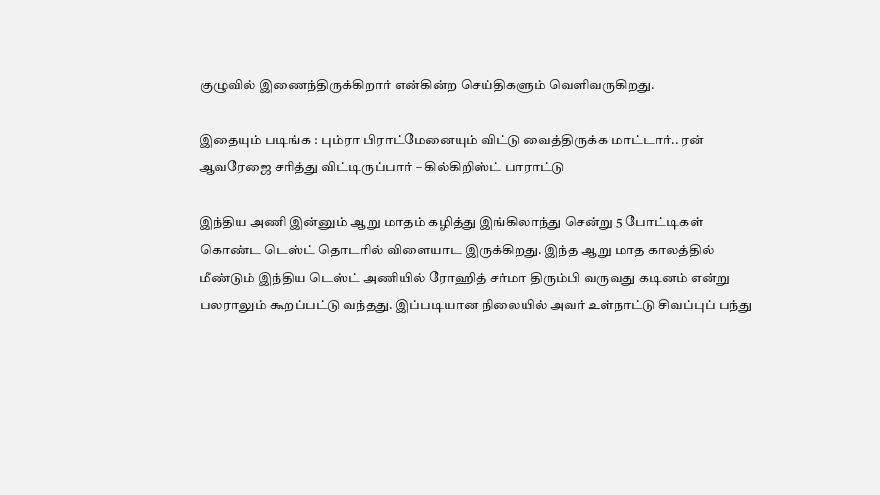குழுவில் இணைந்திருக்கிறார் என்கின்ற செய்திகளும் வெளிவருகிறது.

இதையும் படிங்க : பும்ரா பிராட்மேனையும் விட்டு வைத்திருக்க மாட்டார்.. ரன் ஆவரேஜை சரித்து விட்டிருப்பார் – கில்கிறிஸ்ட் பாராட்டு

இந்திய அணி இன்னும் ஆறு மாதம் கழித்து இங்கிலாந்து சென்று 5 போட்டிகள் கொண்ட டெஸ்ட் தொடரில் விளையாட இருக்கிறது. இந்த ஆறு மாத காலத்தில் மீண்டும் இந்திய டெஸ்ட் அணியில் ரோஹித் சர்மா திரும்பி வருவது கடினம் என்று பலராலும் கூறப்பட்டு வந்தது. இப்படியான நிலையில் அவர் உள்நாட்டு சிவப்புப் பந்து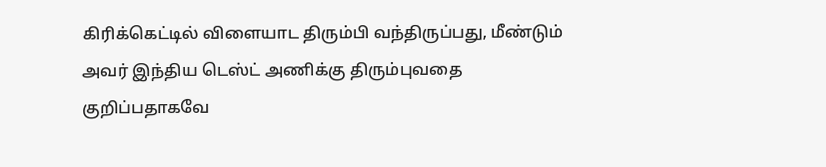கிரிக்கெட்டில் விளையாட திரும்பி வந்திருப்பது, மீண்டும் அவர் இந்திய டெஸ்ட் அணிக்கு திரும்புவதை குறிப்பதாகவே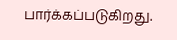பார்க்கப்படுகிறது.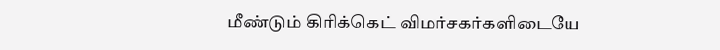மீண்டும் கிரிக்கெட் விமர்சகர்களிடையே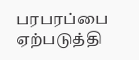பரபரப்பை ஏற்படுத்தி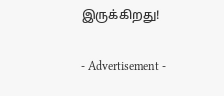இருக்கிறது!

- Advertisement -